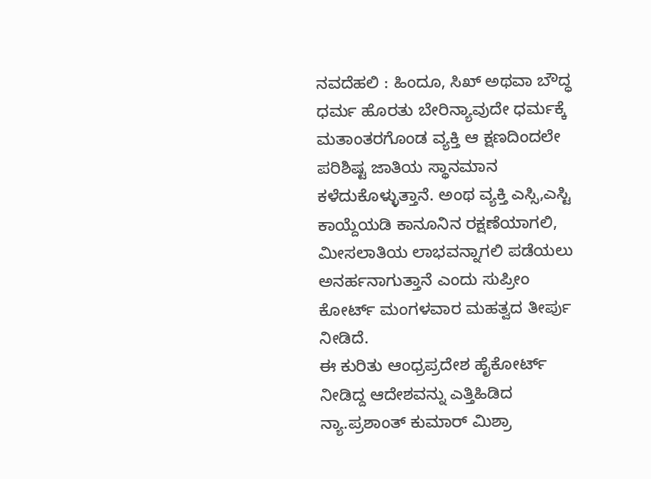ನವದೆಹಲಿ : ಹಿಂದೂ, ಸಿಖ್ ಅಥವಾ ಬೌದ್ಧ ಧರ್ಮ ಹೊರತು ಬೇರಿನ್ಯಾವುದೇ ಧರ್ಮಕ್ಕೆ ಮತಾಂತರಗೊಂಡ ವ್ಯಕ್ತಿ ಆ ಕ್ಷಣದಿಂದಲೇ ಪರಿಶಿಷ್ಟ ಜಾತಿಯ ಸ್ಥಾನಮಾನ ಕಳೆದುಕೊಳ್ಳುತ್ತಾನೆ. ಅಂಥ ವ್ಯಕ್ತಿ ಎಸ್ಸಿ,ಎಸ್ಟಿ ಕಾಯ್ದೆಯಡಿ ಕಾನೂನಿನ ರಕ್ಷಣೆಯಾಗಲಿ, ಮೀಸಲಾತಿಯ ಲಾಭವನ್ನಾಗಲಿ ಪಡೆಯಲು ಅನರ್ಹನಾಗುತ್ತಾನೆ ಎಂದು ಸುಪ್ರೀಂ ಕೋರ್ಟ್ ಮಂಗಳವಾರ ಮಹತ್ವದ ತೀರ್ಪು ನೀಡಿದೆ.
ಈ ಕುರಿತು ಆಂಧ್ರಪ್ರದೇಶ ಹೈಕೋರ್ಟ್ ನೀಡಿದ್ದ ಆದೇಶವನ್ನು ಎತ್ತಿಹಿಡಿದ ನ್ಯಾ.ಪ್ರಶಾಂತ್ ಕುಮಾರ್ ಮಿಶ್ರಾ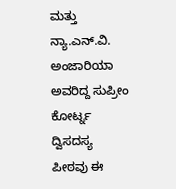ಮತ್ತು ನ್ಯಾ.ಎನ್.ವಿ. ಅಂಜಾರಿಯಾ ಅವರಿದ್ದ ಸುಪ್ರೀಂ ಕೋರ್ಟ್ನ ದ್ವಿಸದಸ್ಯ ಪೀಠವು ಈ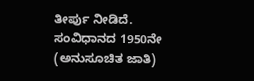ತೀರ್ಪು ನೀಡಿದೆ.
ಸಂವಿಧಾನದ 1950ನೇ (ಅನುಸೂಚಿತ ಜಾತಿ)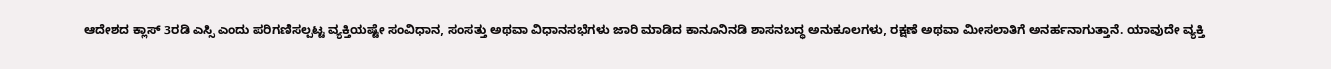ಆದೇಶದ ಕ್ಲಾಸ್ 3ರಡಿ ಎಸ್ಸಿ ಎಂದು ಪರಿಗಣಿಸಲ್ಪಟ್ಟ ವ್ಯಕ್ತಿಯಷ್ಟೇ ಸಂವಿಧಾನ, ಸಂಸತ್ತು ಅಥವಾ ವಿಧಾನಸಭೆಗಳು ಜಾರಿ ಮಾಡಿದ ಕಾನೂನಿನಡಿ ಶಾಸನಬದ್ಧ ಅನುಕೂಲಗಳು, ರಕ್ಷಣೆ ಅಥವಾ ಮೀಸಲಾತಿಗೆ ಅನರ್ಹನಾಗುತ್ತಾನೆ. ಯಾವುದೇ ವ್ಯಕ್ತಿ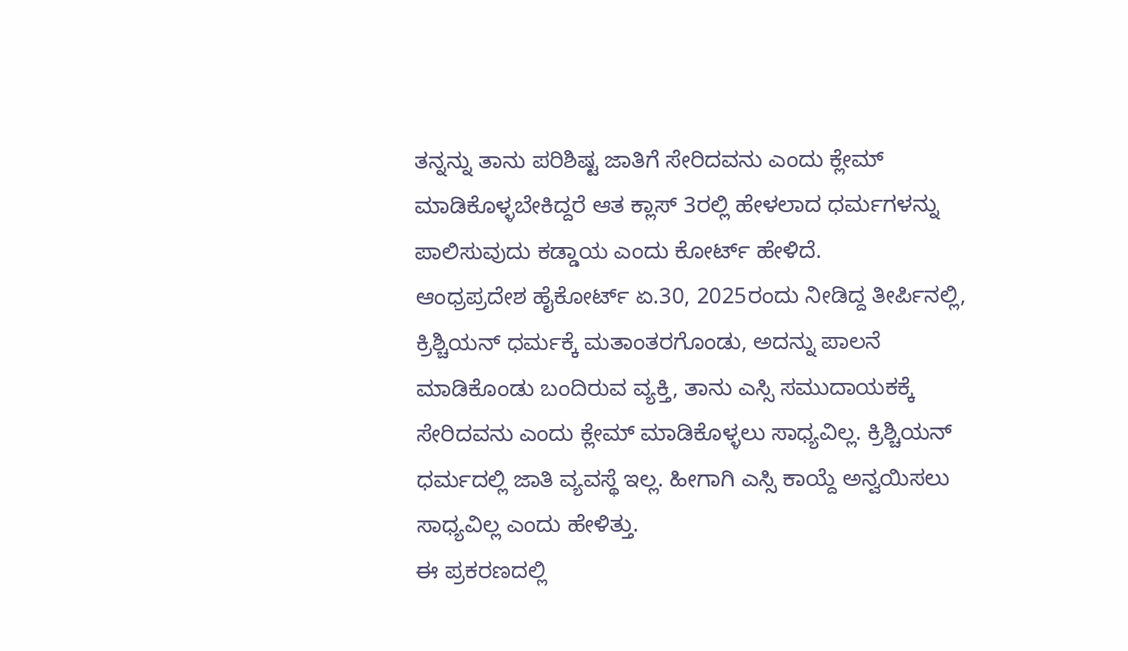ತನ್ನನ್ನು ತಾನು ಪರಿಶಿಷ್ಟ ಜಾತಿಗೆ ಸೇರಿದವನು ಎಂದು ಕ್ಲೇಮ್ ಮಾಡಿಕೊಳ್ಳಬೇಕಿದ್ದರೆ ಆತ ಕ್ಲಾಸ್ 3ರಲ್ಲಿ ಹೇಳಲಾದ ಧರ್ಮಗಳನ್ನು ಪಾಲಿಸುವುದು ಕಡ್ಡಾಯ ಎಂದು ಕೋರ್ಟ್ ಹೇಳಿದೆ.
ಆಂಧ್ರಪ್ರದೇಶ ಹೈಕೋರ್ಟ್ ಏ.30, 2025ರಂದು ನೀಡಿದ್ದ ತೀರ್ಪಿನಲ್ಲಿ, ಕ್ರಿಶ್ಚಿಯನ್ ಧರ್ಮಕ್ಕೆ ಮತಾಂತರಗೊಂಡು, ಅದನ್ನು ಪಾಲನೆ ಮಾಡಿಕೊಂಡು ಬಂದಿರುವ ವ್ಯಕ್ತಿ, ತಾನು ಎಸ್ಸಿ ಸಮುದಾಯಕಕ್ಕೆ ಸೇರಿದವನು ಎಂದು ಕ್ಲೇಮ್ ಮಾಡಿಕೊಳ್ಳಲು ಸಾಧ್ಯವಿಲ್ಲ. ಕ್ರಿಶ್ಚಿಯನ್ ಧರ್ಮದಲ್ಲಿ ಜಾತಿ ವ್ಯವಸ್ಥೆ ಇಲ್ಲ. ಹೀಗಾಗಿ ಎಸ್ಸಿ ಕಾಯ್ದೆ ಅನ್ವಯಿಸಲು ಸಾಧ್ಯವಿಲ್ಲ ಎಂದು ಹೇಳಿತ್ತು.
ಈ ಪ್ರಕರಣದಲ್ಲಿ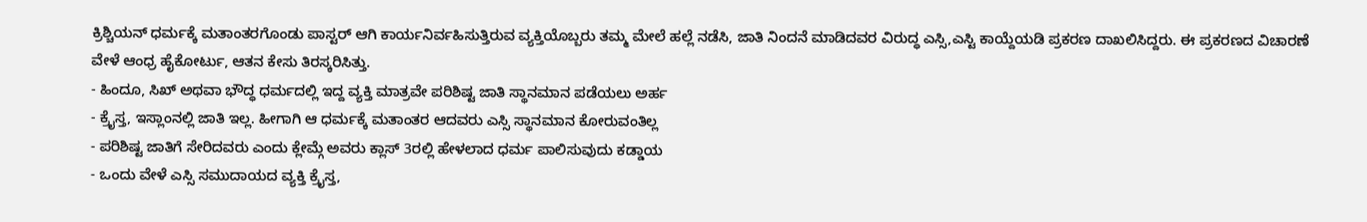ಕ್ರಿಶ್ಚಿಯನ್ ಧರ್ಮಕ್ಕೆ ಮತಾಂತರಗೊಂಡು ಪಾಸ್ಟರ್ ಆಗಿ ಕಾರ್ಯನಿರ್ವಹಿಸುತ್ತಿರುವ ವ್ಯಕ್ತಿಯೊಬ್ಬರು ತಮ್ಮ ಮೇಲೆ ಹಲ್ಲೆ ನಡೆಸಿ, ಜಾತಿ ನಿಂದನೆ ಮಾಡಿದವರ ವಿರುದ್ಧ ಎಸ್ಸಿ,ಎಸ್ಟಿ ಕಾಯ್ದೆಯಡಿ ಪ್ರಕರಣ ದಾಖಲಿಸಿದ್ದರು. ಈ ಪ್ರಕರಣದ ವಿಚಾರಣೆ ವೇಳೆ ಆಂಧ್ರ ಹೈಕೋರ್ಟು, ಆತನ ಕೇಸು ತಿರಸ್ಕರಿಸಿತ್ತು.
- ಹಿಂದೂ, ಸಿಖ್ ಅಥವಾ ಭೌದ್ಧ ಧರ್ಮದಲ್ಲಿ ಇದ್ದ ವ್ಯಕ್ತಿ ಮಾತ್ರವೇ ಪರಿಶಿಷ್ಟ ಜಾತಿ ಸ್ಥಾನಮಾನ ಪಡೆಯಲು ಅರ್ಹ
- ಕ್ರೈಸ್ತ, ಇಸ್ಲಾಂನಲ್ಲಿ ಜಾತಿ ಇಲ್ಲ. ಹೀಗಾಗಿ ಆ ಧರ್ಮಕ್ಕೆ ಮತಾಂತರ ಆದವರು ಎಸ್ಸಿ ಸ್ಥಾನಮಾನ ಕೋರುವಂತಿಲ್ಲ
- ಪರಿಶಿಷ್ಟ ಜಾತಿಗೆ ಸೇರಿದವರು ಎಂದು ಕ್ಲೇಮ್ಗೆ ಅವರು ಕ್ಲಾಸ್ 3ರಲ್ಲಿ ಹೇಳಲಾದ ಧರ್ಮ ಪಾಲಿಸುವುದು ಕಡ್ಡಾಯ
- ಒಂದು ವೇಳೆ ಎಸ್ಸಿ ಸಮುದಾಯದ ವ್ಯಕ್ತಿ ಕ್ರೈಸ್ತ,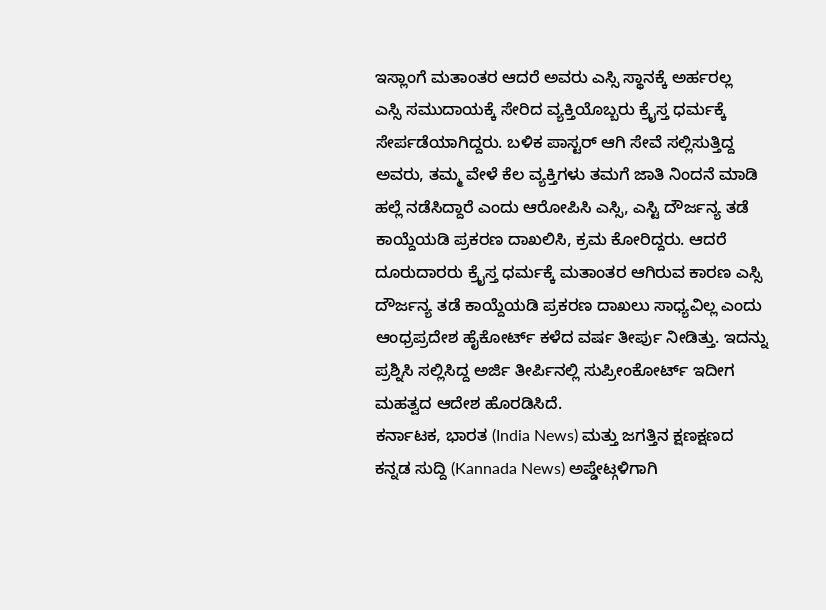ಇಸ್ಲಾಂಗೆ ಮತಾಂತರ ಆದರೆ ಅವರು ಎಸ್ಸಿ ಸ್ಥಾನಕ್ಕೆ ಅರ್ಹರಲ್ಲ
ಎಸ್ಸಿ ಸಮುದಾಯಕ್ಕೆ ಸೇರಿದ ವ್ಯಕ್ತಿಯೊಬ್ಬರು ಕ್ರೈಸ್ತ ಧರ್ಮಕ್ಕೆ ಸೇರ್ಪಡೆಯಾಗಿದ್ದರು. ಬಳಿಕ ಪಾಸ್ಟರ್ ಆಗಿ ಸೇವೆ ಸಲ್ಲಿಸುತ್ತಿದ್ದ ಅವರು, ತಮ್ಮ ವೇಳೆ ಕೆಲ ವ್ಯಕ್ತಿಗಳು ತಮಗೆ ಜಾತಿ ನಿಂದನೆ ಮಾಡಿ ಹಲ್ಲೆ ನಡೆಸಿದ್ದಾರೆ ಎಂದು ಆರೋಪಿಸಿ ಎಸ್ಸಿ, ಎಸ್ಟಿ ದೌರ್ಜನ್ಯ ತಡೆ ಕಾಯ್ದೆಯಡಿ ಪ್ರಕರಣ ದಾಖಲಿಸಿ, ಕ್ರಮ ಕೋರಿದ್ದರು. ಆದರೆ ದೂರುದಾರರು ಕ್ರೈಸ್ತ ಧರ್ಮಕ್ಕೆ ಮತಾಂತರ ಆಗಿರುವ ಕಾರಣ ಎಸ್ಸಿ ದೌರ್ಜನ್ಯ ತಡೆ ಕಾಯ್ದೆಯಡಿ ಪ್ರಕರಣ ದಾಖಲು ಸಾಧ್ಯವಿಲ್ಲ ಎಂದು ಆಂಧ್ರಪ್ರದೇಶ ಹೈಕೋರ್ಟ್ ಕಳೆದ ವರ್ಷ ತೀರ್ಪು ನೀಡಿತ್ತು. ಇದನ್ನು ಪ್ರಶ್ನಿಸಿ ಸಲ್ಲಿಸಿದ್ದ ಅರ್ಜಿ ತೀರ್ಪಿನಲ್ಲಿ ಸುಪ್ರೀಂಕೋರ್ಟ್ ಇದೀಗ ಮಹತ್ವದ ಆದೇಶ ಹೊರಡಿಸಿದೆ.
ಕರ್ನಾಟಕ, ಭಾರತ (India News) ಮತ್ತು ಜಗತ್ತಿನ ಕ್ಷಣಕ್ಷಣದ ಕನ್ನಡ ಸುದ್ದಿ (Kannada News) ಅಪ್ಡೇಟ್ಗಳಿಗಾಗಿ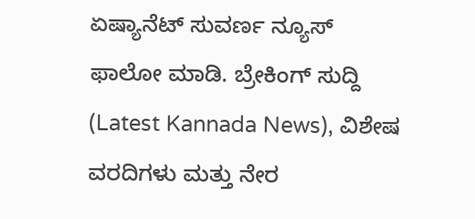ಏಷ್ಯಾನೆಟ್ ಸುವರ್ಣ ನ್ಯೂಸ್ ಫಾಲೋ ಮಾಡಿ. ಬ್ರೇಕಿಂಗ್ ಸುದ್ದಿ (Latest Kannada News), ವಿಶೇಷ ವರದಿಗಳು ಮತ್ತು ನೇರ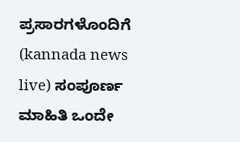ಪ್ರಸಾರಗಳೊಂದಿಗೆ (kannada news live) ಸಂಪೂರ್ಣ ಮಾಹಿತಿ ಒಂದೇ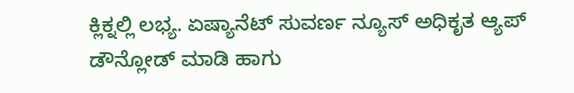ಕ್ಲಿಕ್ನಲ್ಲಿ ಲಭ್ಯ. ಏಷ್ಯಾನೆಟ್ ಸುವರ್ಣ ನ್ಯೂಸ್ ಅಧಿಕೃತ ಆ್ಯಪ್ ಡೌನ್ಲೋಡ್ ಮಾಡಿ ಹಾಗು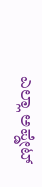ಎಲ್ಲಾ ಅಪ್ಡೇಟ್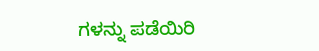ಗಳನ್ನು ಪಡೆಯಿರಿ